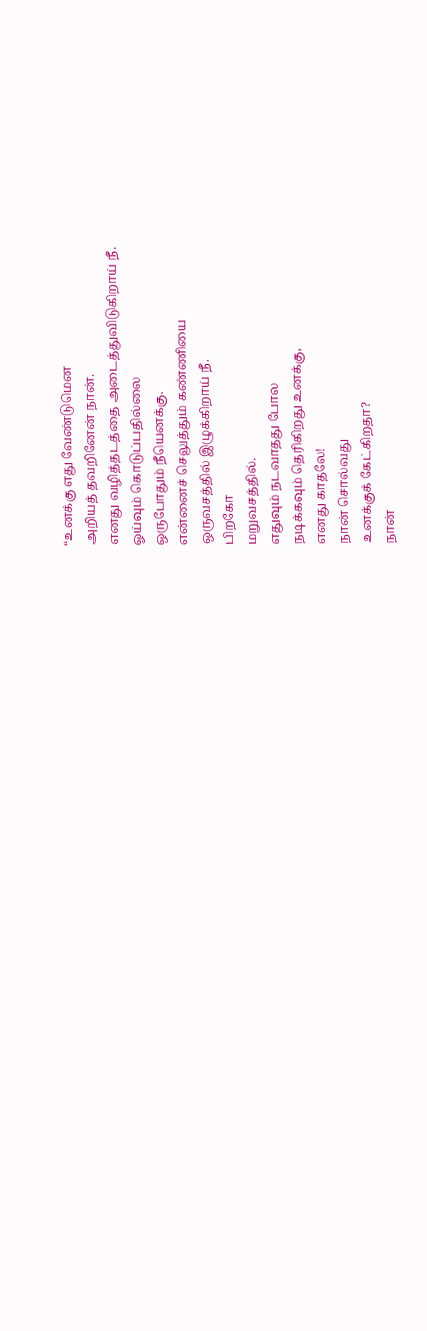“உனக்கு எது வேண்டுமென
அறியத் தவறினேன் நான்.
எனது வழித்தடத்தை அடைத்துவிடுகிறாய் நீ.
ஓய்வும் கொடுப்பதில்லை
ஒருபோதும் நீயெனக்கு.
என்னைச் செலுத்தும் கண்ணியை
ஒருவசத்தில் இழுக்கிறாய் நீ.
பிறகோ
மறுவசத்தில்.
எதுவும் நடவாதது போல
நடிக்கவும் தெரிகிறது உனக்கு,
எனது காதலே!
நான் சொல்வது
உனக்குக் கேட்கிறதா?
நான்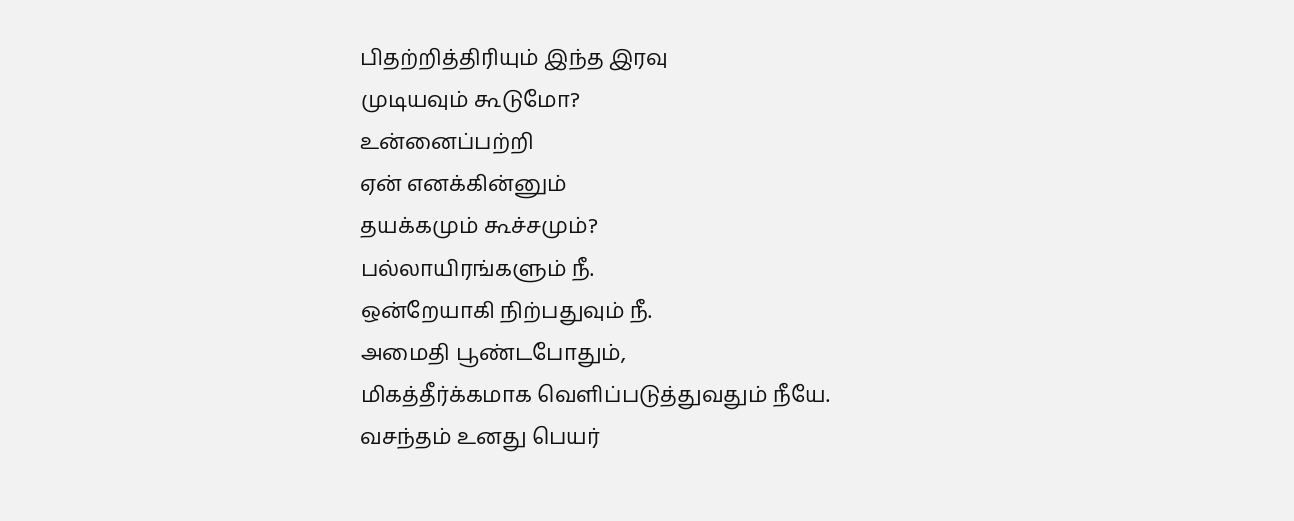பிதற்றித்திரியும் இந்த இரவு
முடியவும் கூடுமோ?
உன்னைப்பற்றி
ஏன் எனக்கின்னும்
தயக்கமும் கூச்சமும்?
பல்லாயிரங்களும் நீ.
ஒன்றேயாகி நிற்பதுவும் நீ.
அமைதி பூண்டபோதும்,
மிகத்தீர்க்கமாக வெளிப்படுத்துவதும் நீயே.
வசந்தம் உனது பெயர்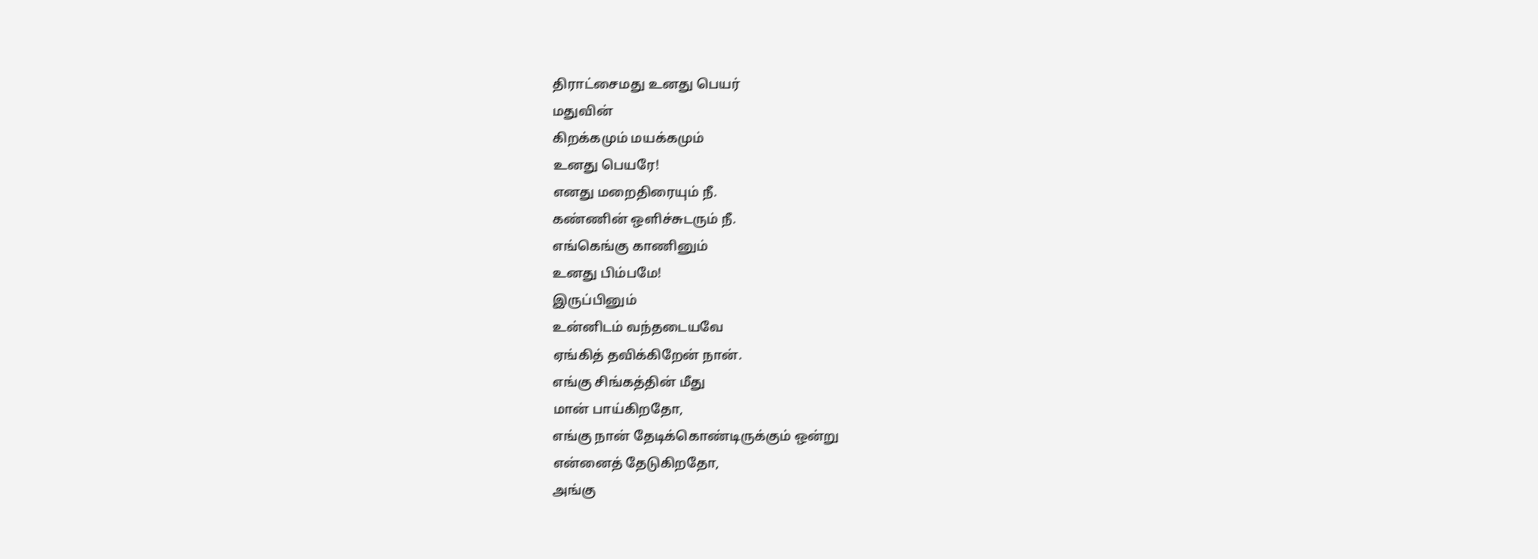திராட்சைமது உனது பெயர்
மதுவின்
கிறக்கமும் மயக்கமும்
உனது பெயரே!
எனது மறைதிரையும் நீ.
கண்ணின் ஒளிச்சுடரும் நீ.
எங்கெங்கு காணினும்
உனது பிம்பமே!
இருப்பினும்
உன்னிடம் வந்தடையவே
ஏங்கித் தவிக்கிறேன் நான்.
எங்கு சிங்கத்தின் மீது
மான் பாய்கிறதோ,
எங்கு நான் தேடிக்கொண்டிருக்கும் ஒன்று
என்னைத் தேடுகிறதோ,
அங்கு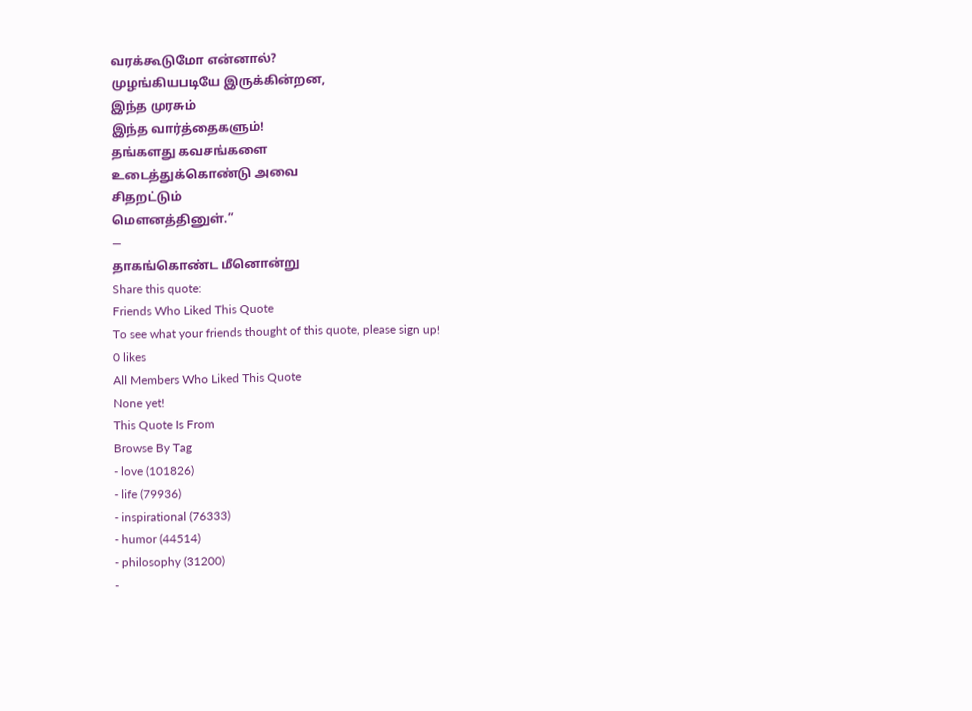வரக்கூடுமோ என்னால்?
முழங்கியபடியே இருக்கின்றன,
இந்த முரசும்
இந்த வார்த்தைகளும்!
தங்களது கவசங்களை
உடைத்துக்கொண்டு அவை
சிதறட்டும்
மௌனத்தினுள்.”
―
தாகங்கொண்ட மீனொன்று
Share this quote:
Friends Who Liked This Quote
To see what your friends thought of this quote, please sign up!
0 likes
All Members Who Liked This Quote
None yet!
This Quote Is From
Browse By Tag
- love (101826)
- life (79936)
- inspirational (76333)
- humor (44514)
- philosophy (31200)
-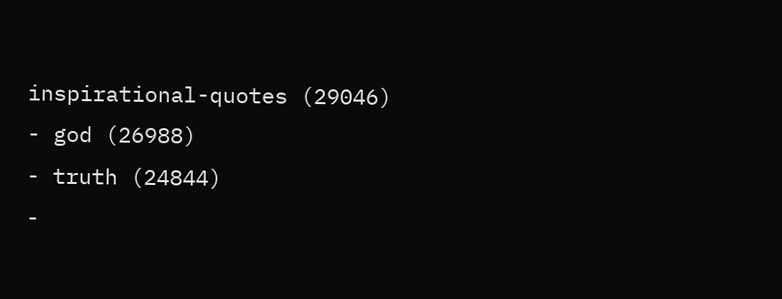inspirational-quotes (29046)
- god (26988)
- truth (24844)
-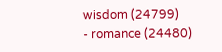wisdom (24799)
- romance (24480)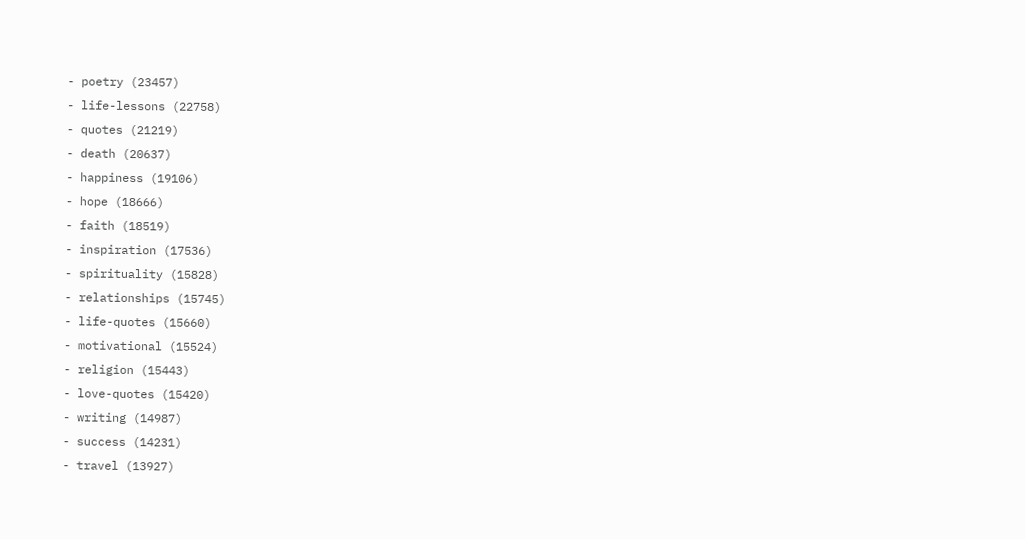- poetry (23457)
- life-lessons (22758)
- quotes (21219)
- death (20637)
- happiness (19106)
- hope (18666)
- faith (18519)
- inspiration (17536)
- spirituality (15828)
- relationships (15745)
- life-quotes (15660)
- motivational (15524)
- religion (15443)
- love-quotes (15420)
- writing (14987)
- success (14231)
- travel (13927)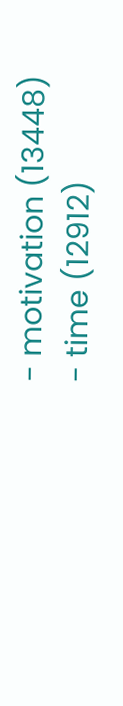- motivation (13448)
- time (12912)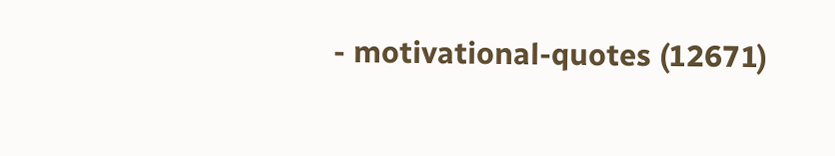- motivational-quotes (12671)